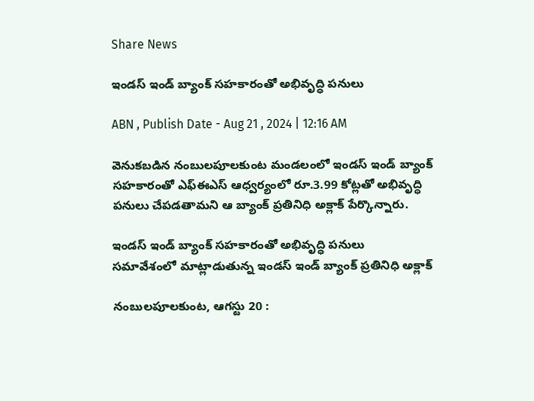Share News

ఇండస్‌ ఇండ్‌ బ్యాంక్‌ సహకారంతో అభివృద్ధి పనులు

ABN , Publish Date - Aug 21 , 2024 | 12:16 AM

వెనుకబడిన నంబులపూలకుంట మండలంలో ఇండస్‌ ఇండ్‌ బ్యాంక్‌ సహకారంతో ఎఫ్‌ఈఎస్‌ ఆధ్వర్యంలో రూ.3.99 కోట్లతో అభివృద్ధి పనులు చేపడతామని ఆ బ్యాంక్‌ ప్రతినిధి అక్లాక్‌ పేర్కొన్నారు.

ఇండస్‌ ఇండ్‌ బ్యాంక్‌ సహకారంతో అభివృద్ధి పనులు
సమావేశంలో మాట్లాడుతున్న ఇండస్‌ ఇండ్‌ బ్యాంక్‌ ప్రతినిధి అక్లాక్‌

నంబులపూలకుంట, ఆగస్టు 20 :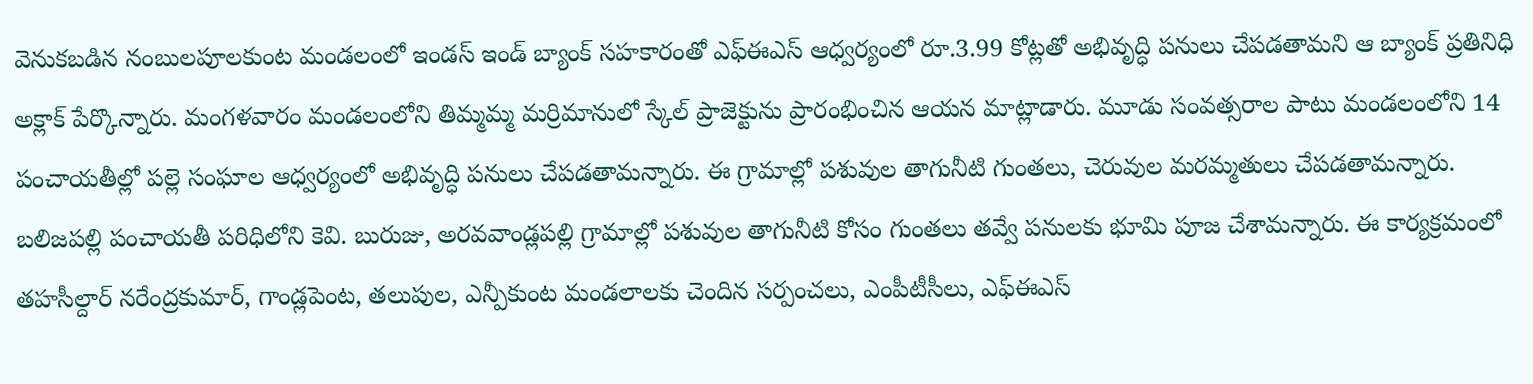వెనుకబడిన నంబులపూలకుంట మండలంలో ఇండస్‌ ఇండ్‌ బ్యాంక్‌ సహకారంతో ఎఫ్‌ఈఎస్‌ ఆధ్వర్యంలో రూ.3.99 కోట్లతో అభివృద్ధి పనులు చేపడతామని ఆ బ్యాంక్‌ ప్రతినిధి అక్లాక్‌ పేర్కొన్నారు. మంగళవారం మండలంలోని తిమ్మమ్మ మర్రిమానులో స్కేల్‌ ప్రాజెక్టును ప్రారంభించిన ఆయన మాట్లాడారు. మూడు సంవత్సరాల పాటు మండలంలోని 14 పంచాయతీల్లో పల్లె సంఘాల ఆధ్వర్యంలో అభివృద్ధి పనులు చేపడతామన్నారు. ఈ గ్రామాల్లో పశువుల తాగునీటి గుంతలు, చెరువుల మరమ్మతులు చేపడతామన్నారు. బలిజపల్లి పంచాయతీ పరిధిలోని కెవి. బురుజు, అరవవాండ్లపల్లి గ్రామాల్లో పశువుల తాగునీటి కోసం గుంతలు తవ్వే పనులకు భూమి పూజ చేశామన్నారు. ఈ కార్యక్రమంలో తహసీల్దార్‌ నరేంద్రకుమార్‌, గాండ్లపెంట, తలుపుల, ఎన్పీకుంట మండలాలకు చెందిన సర్పంచలు, ఎంపీటీసీలు, ఎఫ్‌ఈఎస్‌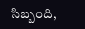సిబ్బంది,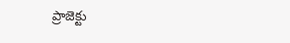ప్రాజెక్టు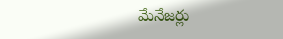మేనేజర్లు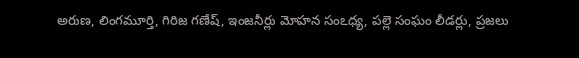అరుణ, లింగమూర్తి, గిరిజ గణేష్‌, ఇంజనీర్లు మోహన సంఽధ్య, పల్లె సంఘం లీడర్లు, ప్రజలు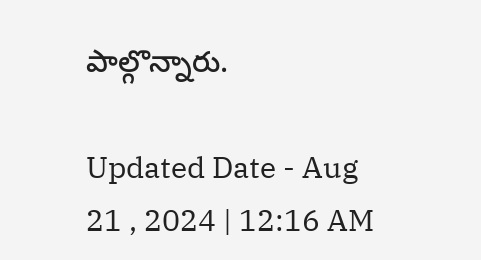పాల్గొన్నారు.

Updated Date - Aug 21 , 2024 | 12:16 AM